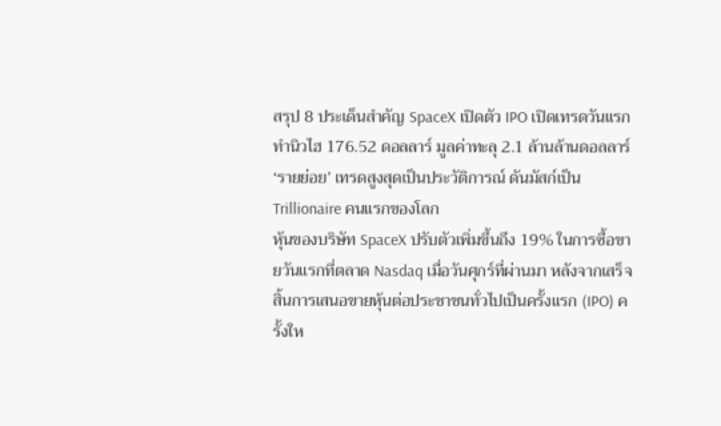สรุป 8 ประเด็นสำคัญ SpaceX เปิดตัว IPO เปิดเทรดวันแรก ทำนิวไฮ 176.52 ดอลลาร์ มูลค่าทะลุ 2.1 ล้านล้านดอลลาร์ ‘รายย่อย’ เทรดสูงสุดเป็นประวัติการณ์ ดันมัสก์เป็น Trillionaire คนแรกของโลก
หุ้นของบริษัท SpaceX ปรับตัวเพิ่มขึ้นถึง 19% ในการซื้อขายวันแรกที่ตลาด Nasdaq เมื่อวันศุกร์ที่ผ่านมา หลังจากเสร็จสิ้นการเสนอขายหุ้นต่อประชาชนทั่วไปเป็นครั้งแรก (IPO) ครั้งให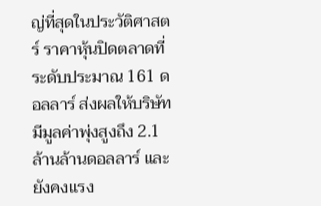ญ่ที่สุดในประวัติศาสตร์ ราคาหุ้นปิดตลาดที่ระดับประมาณ 161 ดอลลาร์ ส่งผลให้บริษัทมีมูลค่าพุ่งสูงถึง 2.1 ล้านล้านดอลลาร์ และยังคงแรง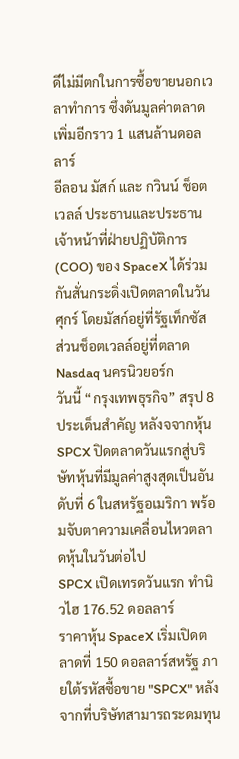ดีไม่มีตกในการซื้อขายนอกเวลาทำการ ซึ่งดันมูลค่าตลาดเพิ่มอีกราว 1 แสนล้านดอลลาร์
อีลอน มัสก์ และ กวินน์ ช็อตเวลล์ ประธานและประธานเจ้าหน้าที่ฝ่ายปฏิบัติการ (COO) ของ SpaceX ได้ร่วมกันสั่นกระดิ่งเปิดตลาดในวันศุกร์ โดยมัสก์อยู่ที่รัฐเท็กซัส ส่วนช็อตเวลล์อยู่ที่ตลาด Nasdaq นครนิวยอร์ก
วันนี้ “กรุงเทพธุรกิจ” สรุป 8 ประเด็นสำคัญ หลังจจากหุ้น SPCX ปิดตลาดวันแรกสู่บริษัทหุ้นที่มีมูลค่าสูงสุดเป็นอันดับที่ 6 ในสหรัฐอเมริกา พร้อมจับตาความเคลื่อนไหวตลาดหุ้นในวันต่อไป
SPCX เปิดเทรดวันแรก ทำนิวไฮ 176.52 ดอลลาร์
ราคาหุ้น SpaceX เริ่มเปิดตลาดที่ 150 ดอลลาร์สหรัฐ ภายใต้รหัสซื้อขาย "SPCX" หลังจากที่บริษัทสามารถระดมทุน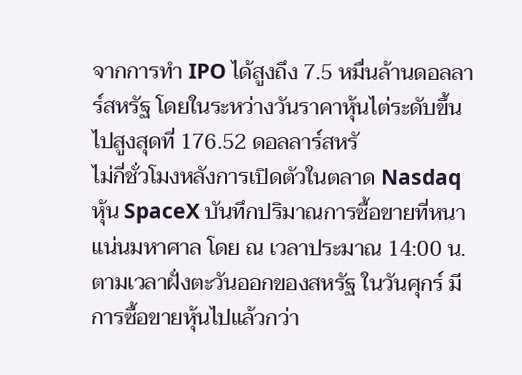จากการทำ IPO ได้สูงถึง 7.5 หมื่นล้านดอลลาร์สหรัฐ โดยในระหว่างวันราคาหุ้นไต่ระดับขึ้นไปสูงสุดที่ 176.52 ดอลลาร์สหรั
ไม่กี่ชั่วโมงหลังการเปิดตัวในตลาด Nasdaq หุ้น SpaceX บันทึกปริมาณการซื้อขายที่หนาแน่นมหาศาล โดย ณ เวลาประมาณ 14:00 น. ตามเวลาฝั่งตะวันออกของสหรัฐ ในวันศุกร์ มีการซื้อขายหุ้นไปแล้วกว่า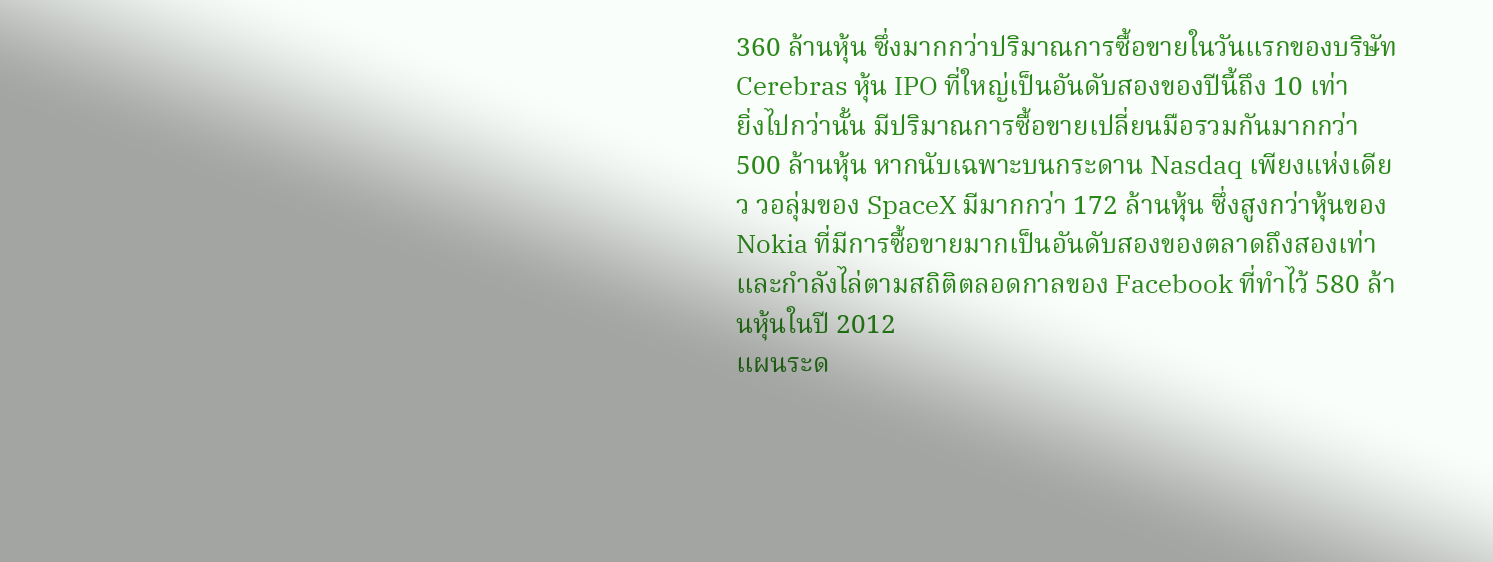360 ล้านหุ้น ซึ่งมากกว่าปริมาณการซื้อขายในวันแรกของบริษัท Cerebras หุ้น IPO ที่ใหญ่เป็นอันดับสองของปีนี้ถึง 10 เท่า
ยิ่งไปกว่านั้น มีปริมาณการซื้อขายเปลี่ยนมือรวมกันมากกว่า 500 ล้านหุ้น หากนับเฉพาะบนกระดาน Nasdaq เพียงแห่งเดียว วอลุ่มของ SpaceX มีมากกว่า 172 ล้านหุ้น ซึ่งสูงกว่าหุ้นของ Nokia ที่มีการซื้อขายมากเป็นอันดับสองของตลาดถึงสองเท่า และกำลังไล่ตามสถิติตลอดกาลของ Facebook ที่ทำไว้ 580 ล้านหุ้นในปี 2012
แผนระด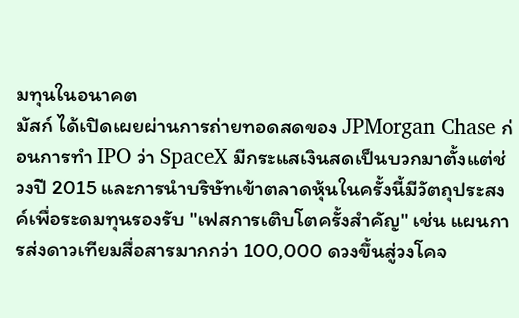มทุนในอนาคต
มัสก์ ได้เปิดเผยผ่านการถ่ายทอดสดของ JPMorgan Chase ก่อนการทำ IPO ว่า SpaceX มีกระแสเงินสดเป็นบวกมาตั้งแต่ช่วงปี 2015 และการนำบริษัทเข้าตลาดหุ้นในครั้งนี้มีวัตถุประสงค์เพื่อระดมทุนรองรับ "เฟสการเติบโตครั้งสำคัญ" เช่น แผนการส่งดาวเทียมสื่อสารมากกว่า 100,000 ดวงขึ้นสู่วงโคจ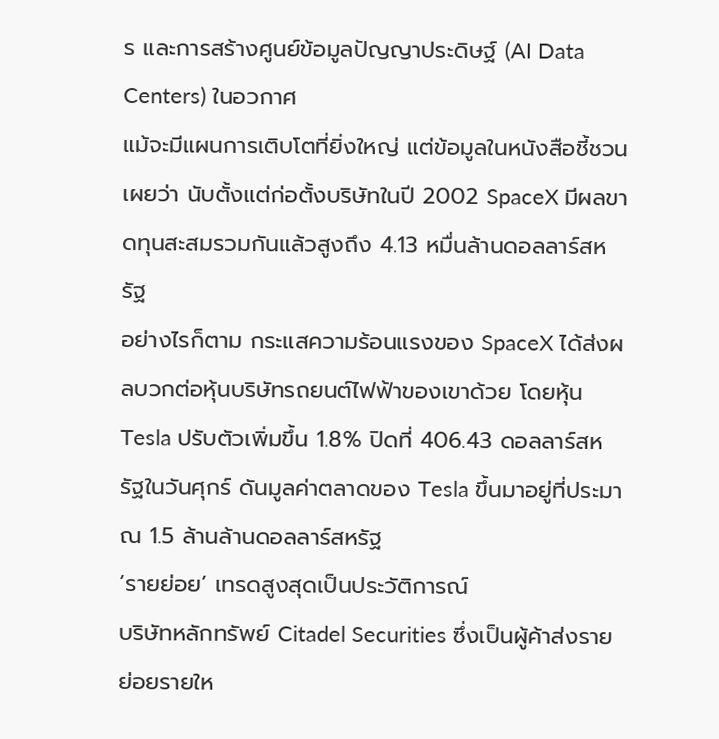ร และการสร้างศูนย์ข้อมูลปัญญาประดิษฐ์ (AI Data Centers) ในอวกาศ
แม้จะมีแผนการเติบโตที่ยิ่งใหญ่ แต่ข้อมูลในหนังสือชี้ชวน เผยว่า นับตั้งแต่ก่อตั้งบริษัทในปี 2002 SpaceX มีผลขาดทุนสะสมรวมกันแล้วสูงถึง 4.13 หมื่นล้านดอลลาร์สหรัฐ
อย่างไรก็ตาม กระแสความร้อนแรงของ SpaceX ได้ส่งผลบวกต่อหุ้นบริษัทรถยนต์ไฟฟ้าของเขาด้วย โดยหุ้น Tesla ปรับตัวเพิ่มขึ้น 1.8% ปิดที่ 406.43 ดอลลาร์สหรัฐในวันศุกร์ ดันมูลค่าตลาดของ Tesla ขึ้นมาอยู่ที่ประมาณ 1.5 ล้านล้านดอลลาร์สหรัฐ
‘รายย่อย’ เทรดสูงสุดเป็นประวัติการณ์
บริษัทหลักทรัพย์ Citadel Securities ซึ่งเป็นผู้ค้าส่งรายย่อยรายให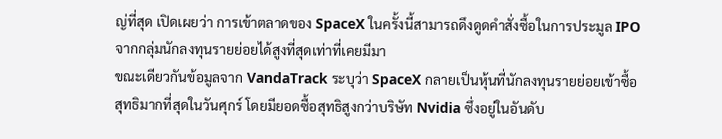ญ่ที่สุด เปิดเผยว่า การเข้าตลาดของ SpaceX ในครั้งนี้สามารถดึงดูดคำสั่งซื้อในการประมูล IPO จากกลุ่มนักลงทุนรายย่อยได้สูงที่สุดเท่าที่เคยมีมา
ขณะเดียวกันข้อมูลจาก VandaTrack ระบุว่า SpaceX กลายเป็นหุ้นที่นักลงทุนรายย่อยเข้าซื้อสุทธิมากที่สุดในวันศุกร์ โดยมียอดซื้อสุทธิสูงกว่าบริษัท Nvidia ซึ่งอยู่ในอันดับ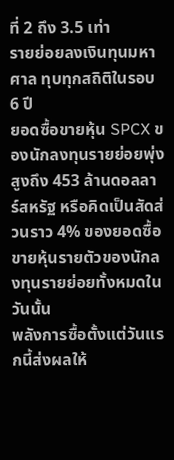ที่ 2 ถึง 3.5 เท่า
รายย่อยลงเงินทุนมหาศาล ทุบทุกสถิติในรอบ 6 ปี
ยอดซื้อขายหุ้น SPCX ของนักลงทุนรายย่อยพุ่งสูงถึง 453 ล้านดอลลาร์สหรัฐ หรือคิดเป็นสัดส่วนราว 4% ของยอดซื้อขายหุ้นรายตัวของนักลงทุนรายย่อยทั้งหมดในวันนั้น
พลังการซื้อตั้งแต่วันแรกนี้ส่งผลให้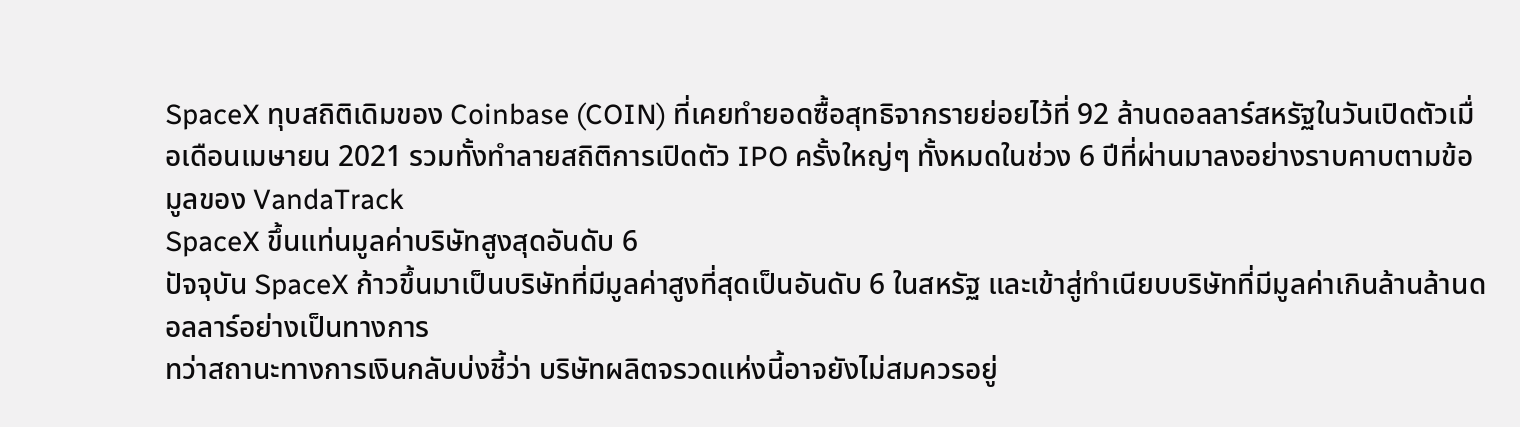SpaceX ทุบสถิติเดิมของ Coinbase (COIN) ที่เคยทำยอดซื้อสุทธิจากรายย่อยไว้ที่ 92 ล้านดอลลาร์สหรัฐในวันเปิดตัวเมื่อเดือนเมษายน 2021 รวมทั้งทำลายสถิติการเปิดตัว IPO ครั้งใหญ่ๆ ทั้งหมดในช่วง 6 ปีที่ผ่านมาลงอย่างราบคาบตามข้อมูลของ VandaTrack
SpaceX ขึ้นแท่นมูลค่าบริษัทสูงสุดอันดับ 6
ปัจจุบัน SpaceX ก้าวขึ้นมาเป็นบริษัทที่มีมูลค่าสูงที่สุดเป็นอันดับ 6 ในสหรัฐ และเข้าสู่ทำเนียบบริษัทที่มีมูลค่าเกินล้านล้านดอลลาร์อย่างเป็นทางการ
ทว่าสถานะทางการเงินกลับบ่งชี้ว่า บริษัทผลิตจรวดแห่งนี้อาจยังไม่สมควรอยู่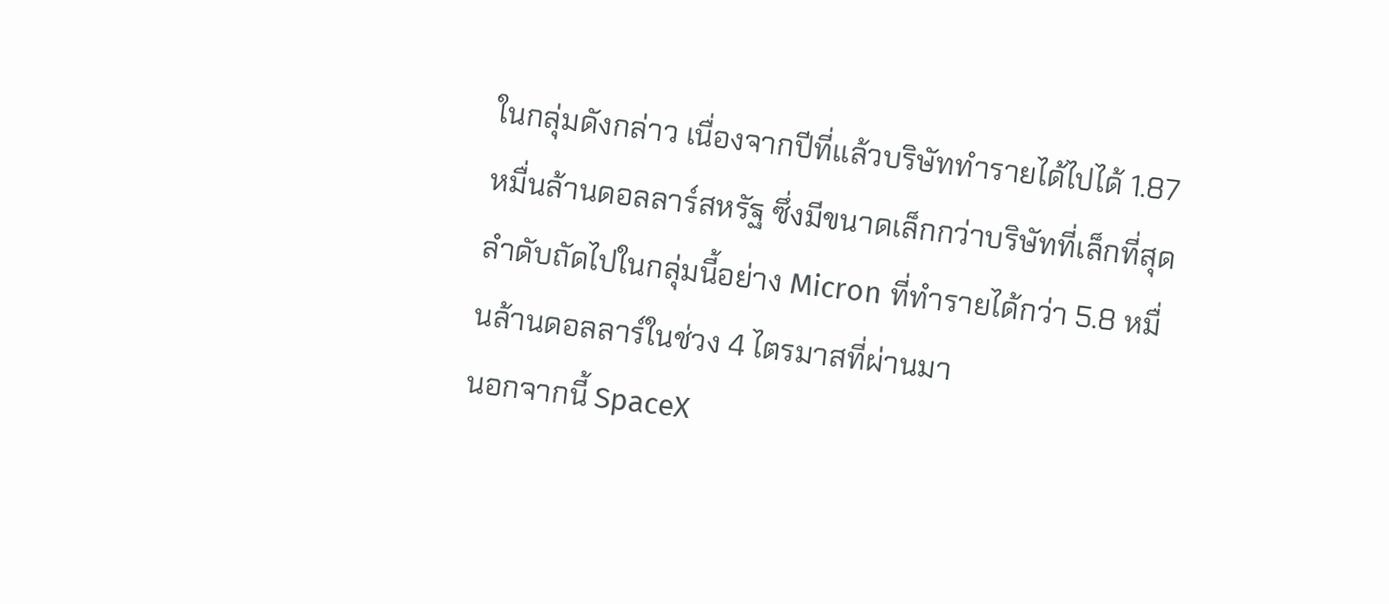ในกลุ่มดังกล่าว เนื่องจากปีที่แล้วบริษัททำรายได้ไปได้ 1.87 หมื่นล้านดอลลาร์สหรัฐ ซึ่งมีขนาดเล็กกว่าบริษัทที่เล็กที่สุดลำดับถัดไปในกลุ่มนี้อย่าง Micron ที่ทำรายได้กว่า 5.8 หมื่นล้านดอลลาร์ในช่วง 4 ไตรมาสที่ผ่านมา
นอกจากนี้ SpaceX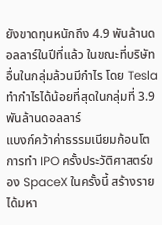ยังขาดทุนหนักถึง 4.9 พันล้านดอลลาร์ในปีที่แล้ว ในขณะที่บริษัทอื่นในกลุ่มล้วนมีกำไร โดย Tesla ทำกำไรได้น้อยที่สุดในกลุ่มที่ 3.9 พันล้านดอลลาร์
แบงก์คว้าค่าธรรมเนียมก้อนโต
การทำ IPO ครั้งประวัติศาสตร์ของ SpaceX ในครั้งนี้ สร้างรายได้มหา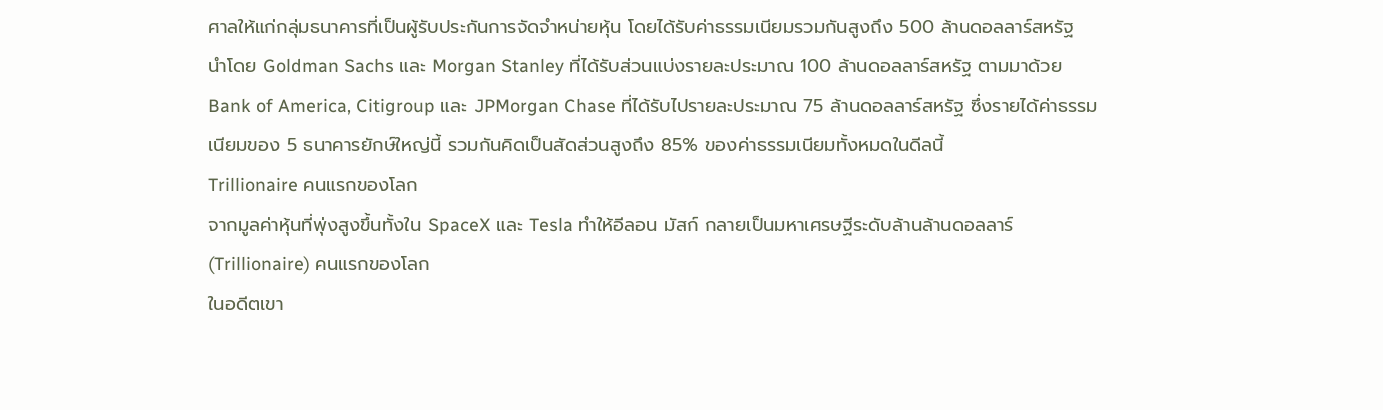ศาลให้แก่กลุ่มธนาคารที่เป็นผู้รับประกันการจัดจำหน่ายหุ้น โดยได้รับค่าธรรมเนียมรวมกันสูงถึง 500 ล้านดอลลาร์สหรัฐ
นำโดย Goldman Sachs และ Morgan Stanley ที่ได้รับส่วนแบ่งรายละประมาณ 100 ล้านดอลลาร์สหรัฐ ตามมาด้วย Bank of America, Citigroup และ JPMorgan Chase ที่ได้รับไปรายละประมาณ 75 ล้านดอลลาร์สหรัฐ ซึ่งรายได้ค่าธรรมเนียมของ 5 ธนาคารยักษ์ใหญ่นี้ รวมกันคิดเป็นสัดส่วนสูงถึง 85% ของค่าธรรมเนียมทั้งหมดในดีลนี้
Trillionaire คนแรกของโลก
จากมูลค่าหุ้นที่พุ่งสูงขึ้นทั้งใน SpaceX และ Tesla ทำให้อีลอน มัสก์ กลายเป็นมหาเศรษฐีระดับล้านล้านดอลลาร์ (Trillionaire) คนแรกของโลก
ในอดีตเขา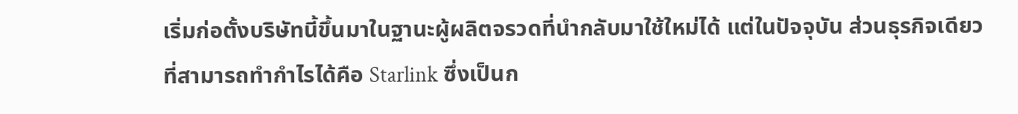เริ่มก่อตั้งบริษัทนี้ขึ้นมาในฐานะผู้ผลิตจรวดที่นำกลับมาใช้ใหม่ได้ แต่ในปัจจุบัน ส่วนธุรกิจเดียวที่สามารถทำกำไรได้คือ Starlink ซึ่งเป็นก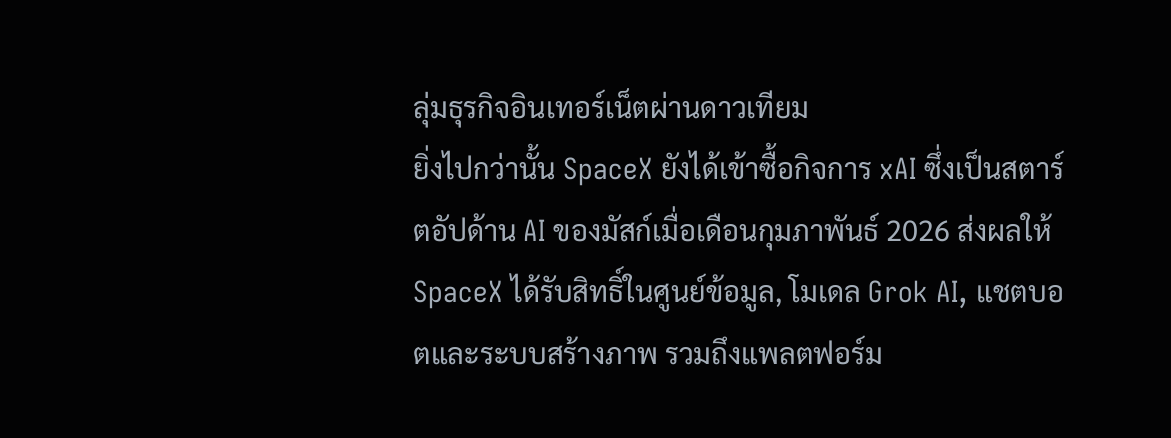ลุ่มธุรกิจอินเทอร์เน็ตผ่านดาวเทียม
ยิ่งไปกว่านั้น SpaceX ยังได้เข้าซื้อกิจการ xAI ซึ่งเป็นสตาร์ตอัปด้าน AI ของมัสก์เมื่อเดือนกุมภาพันธ์ 2026 ส่งผลให้ SpaceX ได้รับสิทธิ์ในศูนย์ข้อมูล, โมเดล Grok AI, แชตบอตและระบบสร้างภาพ รวมถึงแพลตฟอร์ม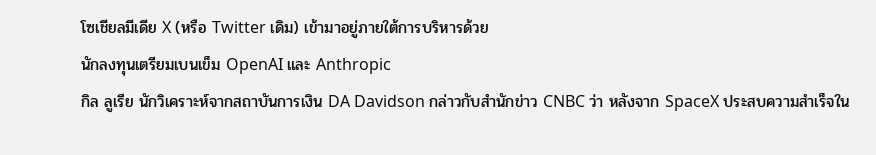โซเชียลมีเดีย X (หรือ Twitter เดิม) เข้ามาอยู่ภายใต้การบริหารด้วย
นักลงทุนเตรียมเบนเข็ม OpenAI และ Anthropic
กิล ลูเรีย นักวิเคราะห์จากสถาบันการเงิน DA Davidson กล่าวกับสำนักข่าว CNBC ว่า หลังจาก SpaceX ประสบความสำเร็จใน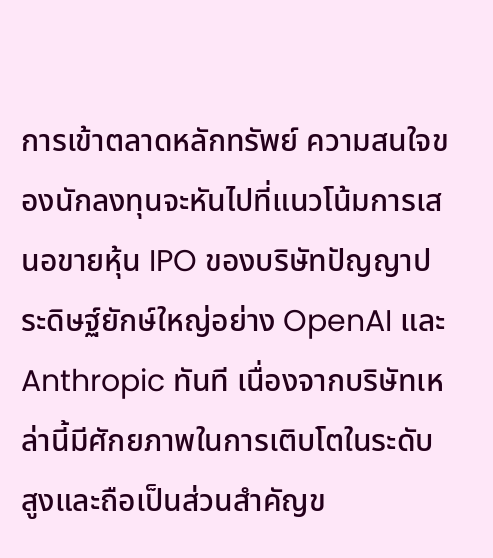การเข้าตลาดหลักทรัพย์ ความสนใจของนักลงทุนจะหันไปที่แนวโน้มการเสนอขายหุ้น IPO ของบริษัทปัญญาประดิษฐ์ยักษ์ใหญ่อย่าง OpenAI และ Anthropic ทันที เนื่องจากบริษัทเหล่านี้มีศักยภาพในการเติบโตในระดับสูงและถือเป็นส่วนสำคัญข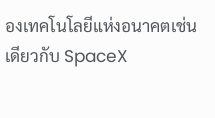องเทคโนโลยีแห่งอนาคตเช่นเดียวกับ SpaceX